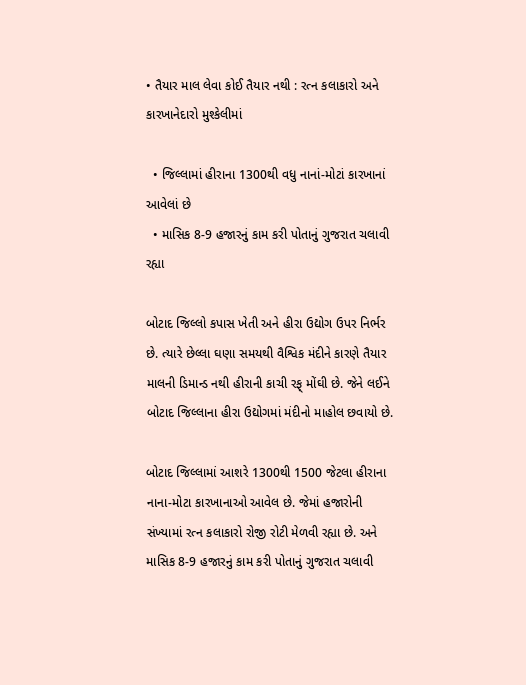• તૈયાર માલ લેવા કોઈ તૈયાર નથી : રત્ન કલાકારો અને કારખાનેદારો મુશ્કેલીમાં

  • જિલ્લામાં હીરાના 1300થી વધુ નાનાં-મોટાં કારખાનાં આવેલાં છે
  • માસિક 8-9 હજારનું કામ કરી પોતાનું ગુજરાત ચલાવી રહ્યા

બોટાદ જિલ્લો કપાસ ખેતી અને હીરા ઉદ્યોગ ઉપર નિર્ભર છે. ત્યારે છેલ્લા ઘણા સમયથી વૈશ્વિક મંદીને કારણે તૈયાર માલની ડિમાન્ડ નથી હીરાની કાચી રફ્ મોંઘી છે. જેને લઈને બોટાદ જિલ્લાના હીરા ઉદ્યોગમાં મંદીનો માહોલ છવાયો છે.

બોટાદ જિલ્લામાં આશરે 1300થી 1500 જેટલા હીરાના નાના-મોટા કારખાનાઓ આવેલ છે. જેમાં હજારોની સંખ્યામાં રત્ન કલાકારો રોજી રોટી મેળવી રહ્યા છે. અને માસિક 8-9 હજારનું કામ કરી પોતાનું ગુજરાત ચલાવી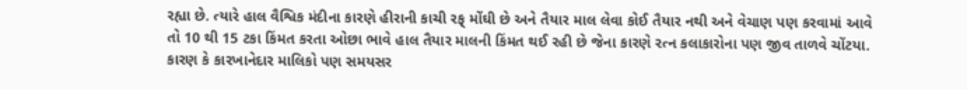રહ્યા છે. ત્યારે હાલ વૈશ્વિક મંદીના કારણે હીરાની કાચી રફ્ મોંઘી છે અને તૈયાર માલ લેવા કોઈ તૈયાર નથી અને વેચાણ પણ કરવામાં આવે તો 10 થી 15 ટકા કિંમત કરતા ઓછા ભાવે હાલ તૈયાર માલની કિંમત થઈ રહી છે જેના કારણે રત્ન કલાકારોના પણ જીવ તાળવે ચોંટયા. કારણ કે કારખાનેદાર માલિકો પણ સમયસર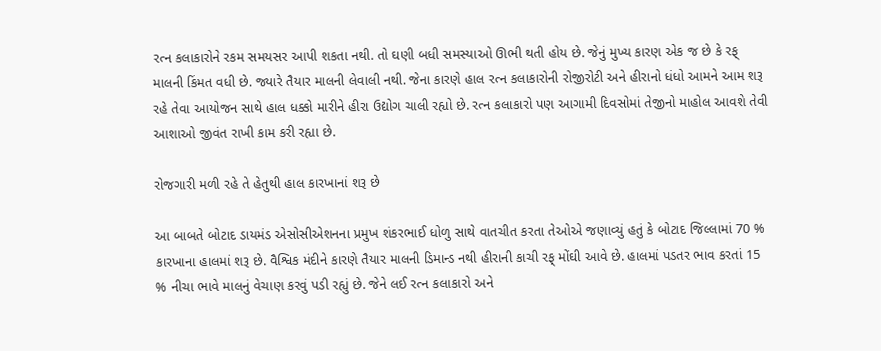રત્ન કલાકારોને રકમ સમયસર આપી શકતા નથી. તો ઘણી બધી સમસ્યાઓ ઊભી થતી હોય છે. જેનું મુખ્ય કારણ એક જ છે કે રફ્ માલની કિંમત વધી છે. જ્યારે તૈયાર માલની લેવાલી નથી. જેના કારણે હાલ રત્ન કલાકારોની રોજીરોટી અને હીરાનો ધંધો આમને આમ શરૂ રહે તેવા આયોજન સાથે હાલ ધક્કો મારીને હીરા ઉદ્યોગ ચાલી રહ્યો છે. રત્ન કલાકારો પણ આગામી દિવસોમાં તેજીનો માહોલ આવશે તેવી આશાઓ જીવંત રાખી કામ કરી રહ્યા છે.

રોજગારી મળી રહે તે હેતુથી હાલ કારખાનાં શરૂ છે

આ બાબતે બોટાદ ડાયમંડ એસોસીએશનના પ્રમુખ શંકરભાઈ ધોળુ સાથે વાતચીત કરતા તેઓએ જણાવ્યું હતું કે બોટાદ જિલ્લામાં 70 % કારખાના હાલમાં શરૂ છે. વૈશ્વિક મંદીને કારણે તૈયાર માલની ડિમાન્ડ નથી હીરાની કાચી રફ્ મોંઘી આવે છે. હાલમાં પડતર ભાવ કરતાં 15 % નીચા ભાવે માલનું વેચાણ કરવું પડી રહ્યું છે. જેને લઈ રત્ન કલાકારો અને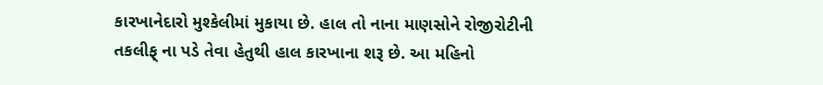કારખાનેદારો મુશ્કેલીમાં મુકાયા છે. હાલ તો નાના માણસોને રોજીરોટીની તકલીફ્ ના પડે તેવા હેતુથી હાલ કારખાના શરૂ છે. આ મહિનો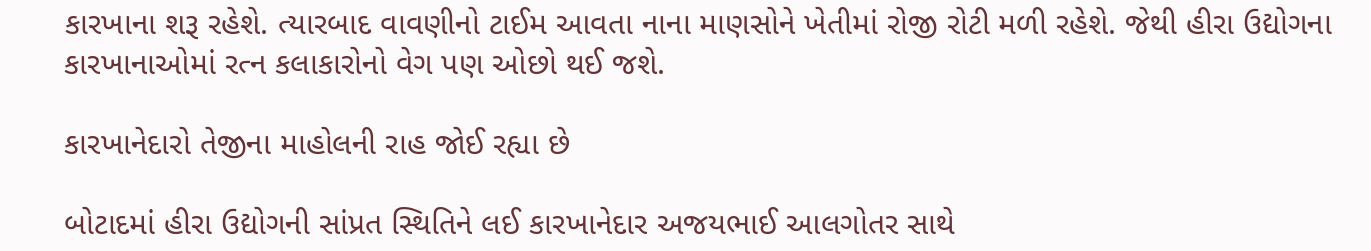કારખાના શરૂ રહેશે. ત્યારબાદ વાવણીનો ટાઈમ આવતા નાના માણસોને ખેતીમાં રોજી રોટી મળી રહેશે. જેથી હીરા ઉદ્યોગના કારખાનાઓમાં રત્ન કલાકારોનો વેગ પણ ઓછો થઈ જશે.

કારખાનેદારો તેજીના માહોલની રાહ જોઈ રહ્યા છે

બોટાદમાં હીરા ઉદ્યોગની સાંપ્રત સ્થિતિને લઈ કારખાનેદાર અજયભાઈ આલગોતર સાથે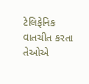ટેલિફેનિક વાતચીત કરતા તેઓએ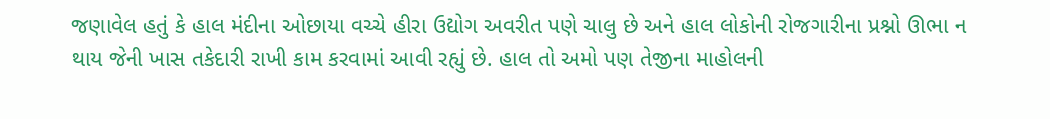જણાવેલ હતું કે હાલ મંદીના ઓછાયા વચ્ચે હીરા ઉદ્યોગ અવરીત પણે ચાલુ છે અને હાલ લોકોની રોજગારીના પ્રશ્નો ઊભા ન થાય જેની ખાસ તકેદારી રાખી કામ કરવામાં આવી રહ્યું છે. હાલ તો અમો પણ તેજીના માહોલની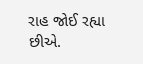રાહ જોઈ રહ્યા છીએ.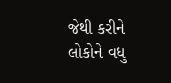જેથી કરીને લોકોને વધુ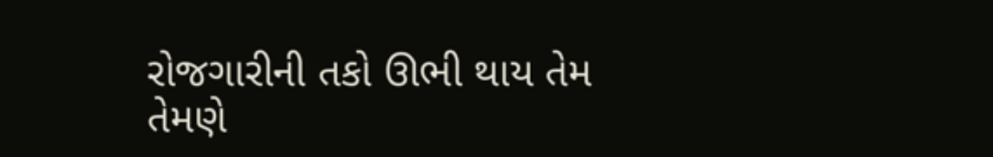રોજગારીની તકો ઊભી થાય તેમ તેમણે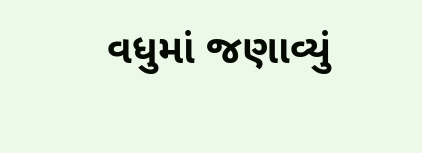વધુમાં જણાવ્યું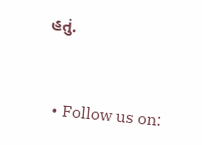હતું.


  • Follow us on: